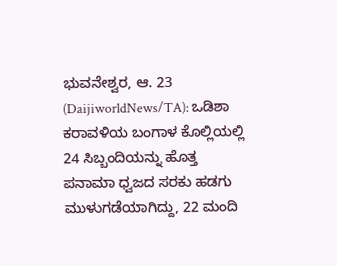ಭುವನೇಶ್ವರ, ಆ. 23 (DaijiworldNews/TA): ಒಡಿಶಾ ಕರಾವಳಿಯ ಬಂಗಾಳ ಕೊಲ್ಲಿಯಲ್ಲಿ 24 ಸಿಬ್ಬಂದಿಯನ್ನು ಹೊತ್ತ ಪನಾಮಾ ಧ್ವಜದ ಸರಕು ಹಡಗು ಮುಳುಗಡೆಯಾಗಿದ್ದು, 22 ಮಂದಿ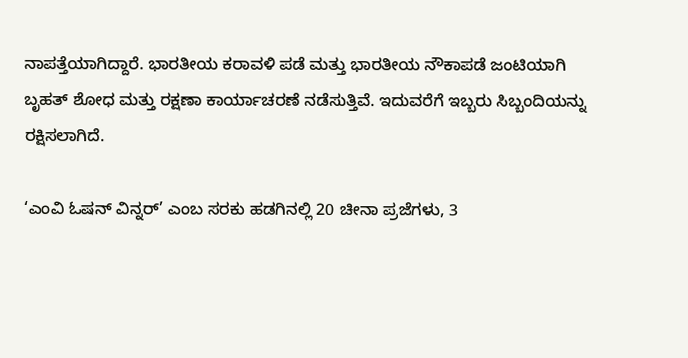ನಾಪತ್ತೆಯಾಗಿದ್ದಾರೆ. ಭಾರತೀಯ ಕರಾವಳಿ ಪಡೆ ಮತ್ತು ಭಾರತೀಯ ನೌಕಾಪಡೆ ಜಂಟಿಯಾಗಿ ಬೃಹತ್ ಶೋಧ ಮತ್ತು ರಕ್ಷಣಾ ಕಾರ್ಯಾಚರಣೆ ನಡೆಸುತ್ತಿವೆ. ಇದುವರೆಗೆ ಇಬ್ಬರು ಸಿಬ್ಬಂದಿಯನ್ನು ರಕ್ಷಿಸಲಾಗಿದೆ.

‘ಎಂವಿ ಓಷನ್ ವಿನ್ನರ್’ ಎಂಬ ಸರಕು ಹಡಗಿನಲ್ಲಿ 20 ಚೀನಾ ಪ್ರಜೆಗಳು, 3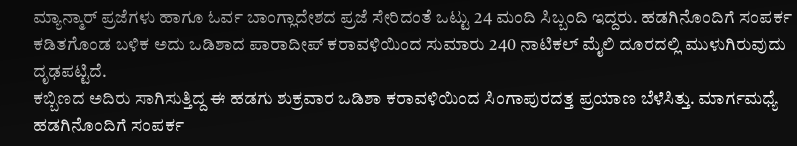ಮ್ಯಾನ್ಮಾರ್ ಪ್ರಜೆಗಳು ಹಾಗೂ ಓರ್ವ ಬಾಂಗ್ಲಾದೇಶದ ಪ್ರಜೆ ಸೇರಿದಂತೆ ಒಟ್ಟು 24 ಮಂದಿ ಸಿಬ್ಬಂದಿ ಇದ್ದರು. ಹಡಗಿನೊಂದಿಗೆ ಸಂಪರ್ಕ ಕಡಿತಗೊಂಡ ಬಳಿಕ ಅದು ಒಡಿಶಾದ ಪಾರಾದೀಪ್ ಕರಾವಳಿಯಿಂದ ಸುಮಾರು 240 ನಾಟಿಕಲ್ ಮೈಲಿ ದೂರದಲ್ಲಿ ಮುಳುಗಿರುವುದು ದೃಢಪಟ್ಟಿದೆ.
ಕಬ್ಬಿಣದ ಅದಿರು ಸಾಗಿಸುತ್ತಿದ್ದ ಈ ಹಡಗು ಶುಕ್ರವಾರ ಒಡಿಶಾ ಕರಾವಳಿಯಿಂದ ಸಿಂಗಾಪುರದತ್ತ ಪ್ರಯಾಣ ಬೆಳೆಸಿತ್ತು. ಮಾರ್ಗಮಧ್ಯೆ ಹಡಗಿನೊಂದಿಗೆ ಸಂಪರ್ಕ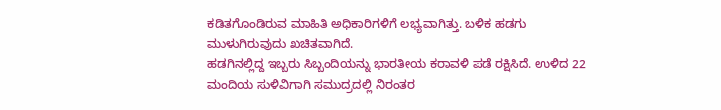ಕಡಿತಗೊಂಡಿರುವ ಮಾಹಿತಿ ಅಧಿಕಾರಿಗಳಿಗೆ ಲಭ್ಯವಾಗಿತ್ತು. ಬಳಿಕ ಹಡಗು ಮುಳುಗಿರುವುದು ಖಚಿತವಾಗಿದೆ.
ಹಡಗಿನಲ್ಲಿದ್ದ ಇಬ್ಬರು ಸಿಬ್ಬಂದಿಯನ್ನು ಭಾರತೀಯ ಕರಾವಳಿ ಪಡೆ ರಕ್ಷಿಸಿದೆ. ಉಳಿದ 22 ಮಂದಿಯ ಸುಳಿವಿಗಾಗಿ ಸಮುದ್ರದಲ್ಲಿ ನಿರಂತರ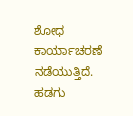ಶೋಧ ಕಾರ್ಯಾಚರಣೆ ನಡೆಯುತ್ತಿದೆ.
ಹಡಗು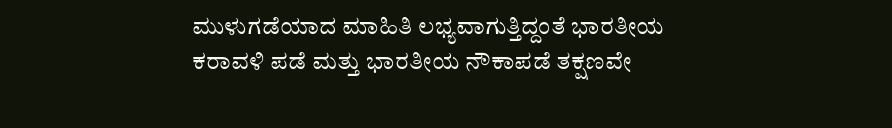ಮುಳುಗಡೆಯಾದ ಮಾಹಿತಿ ಲಭ್ಯವಾಗುತ್ತಿದ್ದಂತೆ ಭಾರತೀಯ ಕರಾವಳಿ ಪಡೆ ಮತ್ತು ಭಾರತೀಯ ನೌಕಾಪಡೆ ತಕ್ಷಣವೇ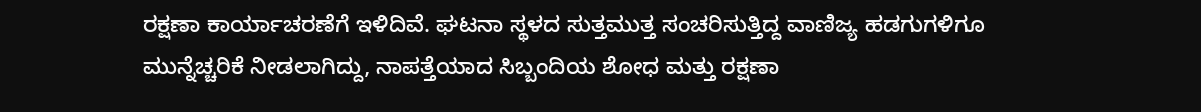ರಕ್ಷಣಾ ಕಾರ್ಯಾಚರಣೆಗೆ ಇಳಿದಿವೆ. ಘಟನಾ ಸ್ಥಳದ ಸುತ್ತಮುತ್ತ ಸಂಚರಿಸುತ್ತಿದ್ದ ವಾಣಿಜ್ಯ ಹಡಗುಗಳಿಗೂ ಮುನ್ನೆಚ್ಚರಿಕೆ ನೀಡಲಾಗಿದ್ದು, ನಾಪತ್ತೆಯಾದ ಸಿಬ್ಬಂದಿಯ ಶೋಧ ಮತ್ತು ರಕ್ಷಣಾ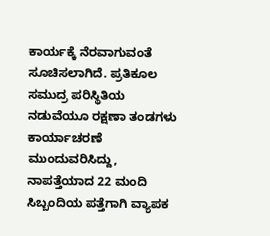ಕಾರ್ಯಕ್ಕೆ ನೆರವಾಗುವಂತೆ ಸೂಚಿಸಲಾಗಿದೆ. ಪ್ರತಿಕೂಲ ಸಮುದ್ರ ಪರಿಸ್ಥಿತಿಯ ನಡುವೆಯೂ ರಕ್ಷಣಾ ತಂಡಗಳು ಕಾರ್ಯಾಚರಣೆ ಮುಂದುವರಿಸಿದ್ದು, ನಾಪತ್ತೆಯಾದ 22 ಮಂದಿ ಸಿಬ್ಬಂದಿಯ ಪತ್ತೆಗಾಗಿ ವ್ಯಾಪಕ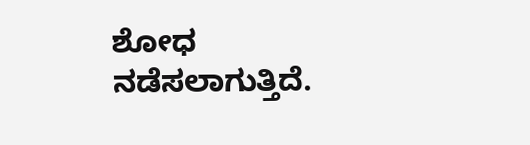ಶೋಧ ನಡೆಸಲಾಗುತ್ತಿದೆ.